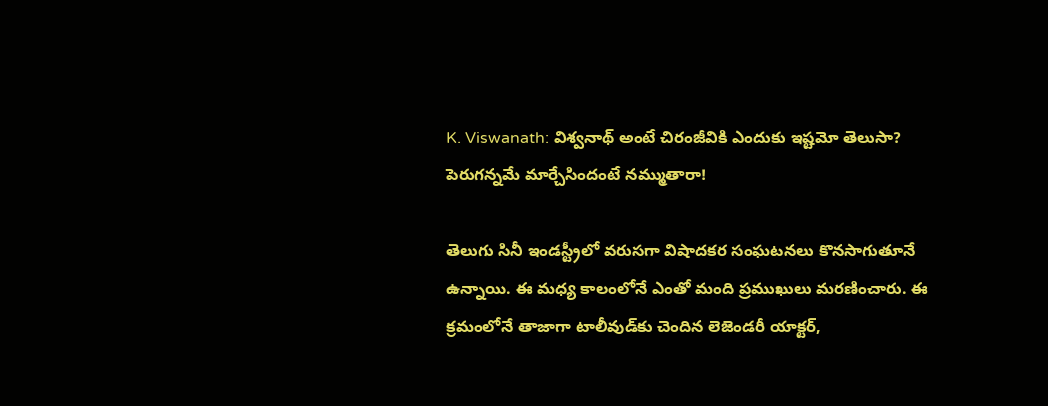K. Viswanath: విశ్వనాథ్‌ అంటే చిరంజీవికి ఎందుకు ఇష్టమో తెలుసా? పెరుగన్నమే మార్చేసిందంటే నమ్ముతారా!

తెలుగు సినీ ఇండస్ట్రీలో వరుసగా విషాదకర సంఘటనలు కొనసాగుతూనే ఉన్నాయి. ఈ మధ్య కాలంలోనే ఎంతో మంది ప్రముఖులు మరణించారు. ఈ క్రమంలోనే తాజాగా టాలీవుడ్‌కు చెందిన లెజెండరీ యాక్టర్,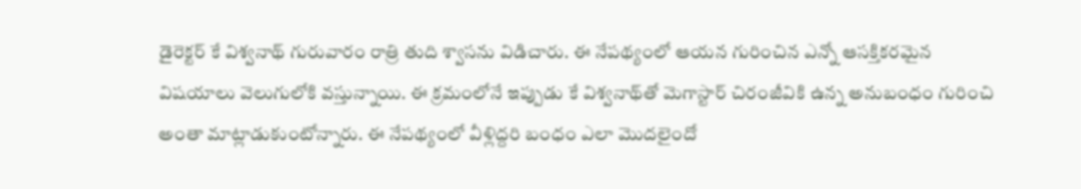డైరెక్టర్ కే విశ్వనాథ్ గురువారం రాత్రి తుది శ్వాసను విడిచారు. ఈ నేపథ్యంలో ఆయన గురించిన ఎన్నో ఆసక్తికరమైన విషయాలు వెలుగులోకి వస్తున్నాయి. ఈ క్రమంలోనే ఇప్పుడు కే విశ్వనాథ్‌తో మెగాస్టార్ చిరంజీవికి ఉన్న అనుబంధం గురించి అంతా మాట్లాడుకుంటోన్నారు. ఈ నేపథ్యంలో వీళ్లిద్దరి బంధం ఎలా మొదలైందో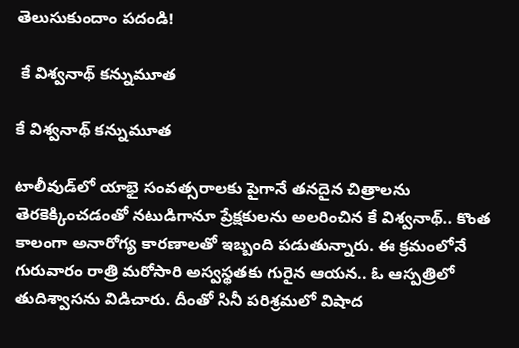తెలుసుకుందాం పదండి!

 కే విశ్వనాథ్ కన్నుమూత

కే విశ్వనాథ్ కన్నుమూత

టాలీవుడ్‌లో యాభై సంవత్సరాలకు పైగానే తనదైన చిత్రాలను తెరకెక్కించడంతో నటుడిగానూ ప్రేక్షకులను అలరించిన కే విశ్వనాథ్.. కొంత కాలంగా అనారోగ్య కారణాలతో ఇబ్బంది పడుతున్నారు. ఈ క్రమంలోనే గురువారం రాత్రి మరోసారి అస్వస్థతకు గురైన ఆయన.. ఓ ఆస్పత్రిలో తుదిశ్వాసను విడిచారు. దీంతో సినీ పరిశ్రమలో విషాద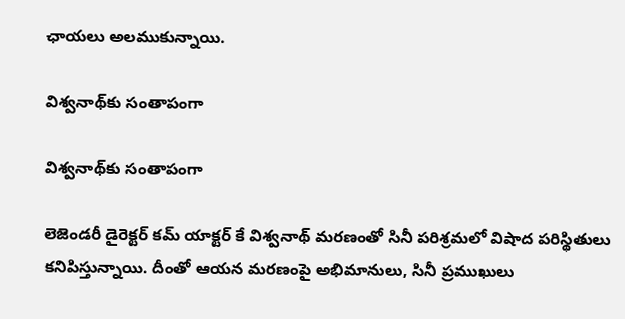ఛాయలు అలముకున్నాయి.

విశ్వనాథ్‌కు సంతాపంగా

విశ్వనాథ్‌కు సంతాపంగా

లెజెండరీ డైరెక్టర్ కమ్ యాక్టర్ కే విశ్వనాథ్ మరణంతో సినీ పరిశ్రమలో విషాద పరిస్థితులు కనిపిస్తున్నాయి. దీంతో ఆయన మరణంపై అభిమానులు, సినీ ప్రముఖులు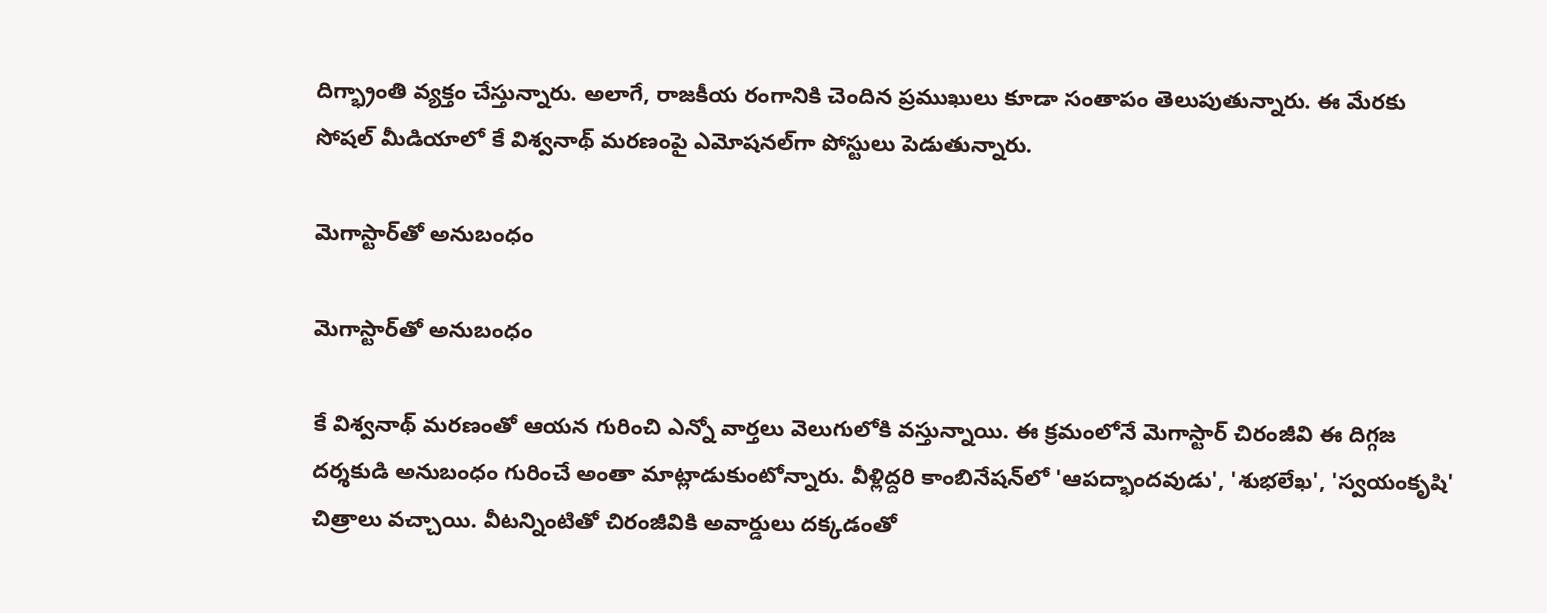దిగ్భ్రాంతి వ్యక్తం చేస్తున్నారు. అలాగే, రాజకీయ రంగానికి చెందిన ప్రముఖులు కూడా సంతాపం తెలుపుతున్నారు. ఈ మేరకు సోషల్ మీడియాలో కే విశ్వనాథ్ మరణంపై ఎమోషనల్‌గా పోస్టులు పెడుతున్నారు.

మెగాస్టార్‌తో అనుబంధం

మెగాస్టార్‌తో అనుబంధం

కే విశ్వనాథ్ మరణంతో ఆయన గురించి ఎన్నో వార్తలు వెలుగులోకి వస్తున్నాయి. ఈ క్రమంలోనే మెగాస్టార్ చిరంజీవి ఈ దిగ్గజ దర్శకుడి అనుబంధం గురించే అంతా మాట్లాడుకుంటోన్నారు. వీళ్లిద్దరి కాంబినేషన్‌లో 'ఆపద్భాందవుడు', 'శుభలేఖ', 'స్వయంకృషి' చిత్రాలు వచ్చాయి. వీటన్నింటితో చిరంజీవికి అవార్డులు దక్కడంతో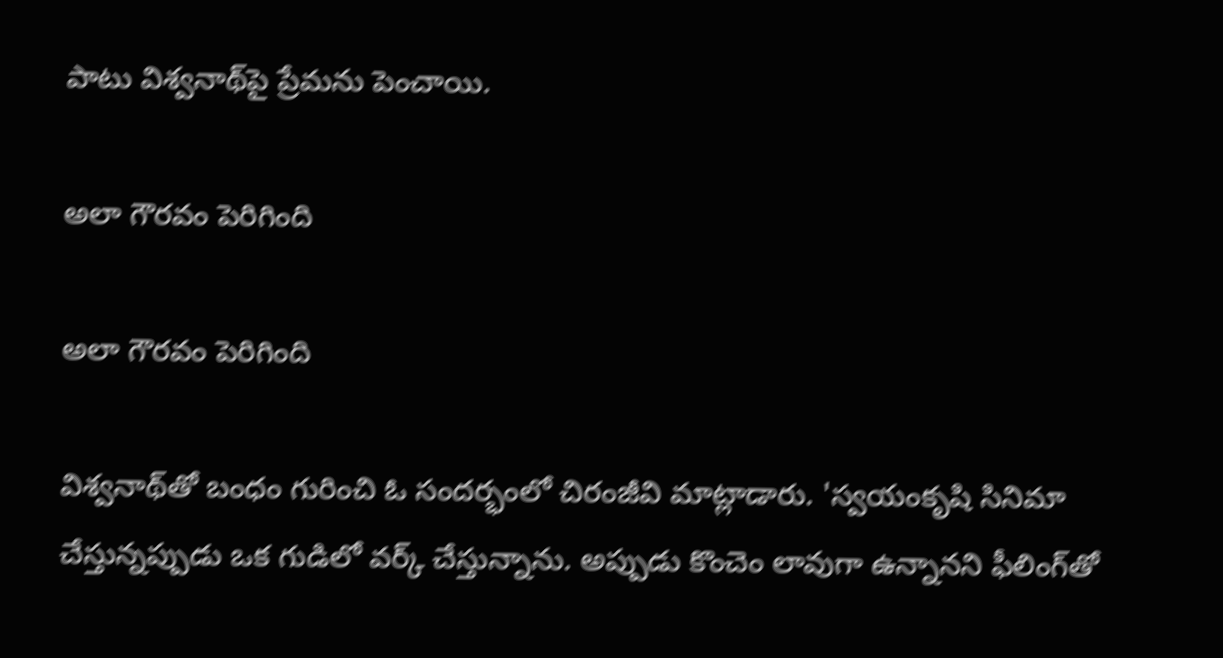పాటు విశ్వనాథ్‌పై ప్రేమను పెంచాయి.

అలా గౌరవం పెరిగింది

అలా గౌరవం పెరిగింది

విశ్వనాథ్‌తో బంధం గురించి ఓ సందర్భంలో చిరంజీవి మాట్లాడారు. 'స్వయంకృషి సినిమా చేస్తున్నప్పుడు ఒక గుడిలో వర్క్ చేస్తున్నాను. అప్పుడు కొంచెం లావుగా ఉన్నానని ఫీలింగ్‌తో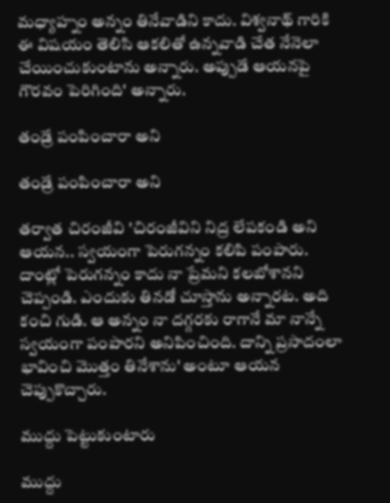మధ్యాహ్నం అన్నం తినేవాడిని కాదు. విశ్వనాథ్ గారికి ఈ విషయం తెలిసి ఆకలితో ఉన్నవాడి చేత నేనెలా చేయించుకుంటాను అన్నారు. అప్పుడే ఆయనపై గౌరవం పెరిగింది' అన్నారు.

తండ్రే పంపించారా అని

తండ్రే పంపించారా అని

తర్వాత చిరంజీవి 'చిరంజీవిని నిద్ర లేపకండి అని ఆయన.. స్వయంగా పెరుగన్నం కలిపి పంపారు. దాంట్లో పెరుగన్నం కాదు నా ప్రేమని కలబోశానని చెప్పండి. ఎందుకు తినడో చూస్తాను అన్నారట. అది కంచి గుడి. ఆ అన్నం నా దగ్గరకు రాగానే మా నాన్నే స్వయంగా పంపారని అనిపించింది. దాన్ని ప్రసాదంలా భావించి మొత్తం తినేశాను' అంటూ ఆయన చెప్పుకొచ్చారు.

ముద్దు పెట్టుకుంటారు

ముద్దు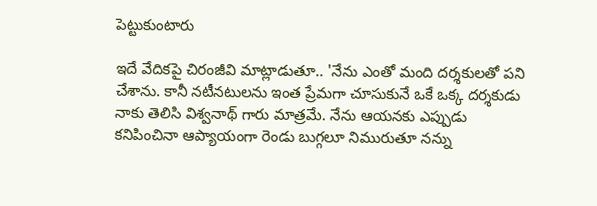పెట్టుకుంటారు

ఇదే వేదికపై చిరంజీవి మాట్లాడుతూ.. 'నేను ఎంతో మంది దర్శకులతో పని చేశాను. కానీ నటీనటులను ఇంత ప్రేమగా చూసుకునే ఒకే ఒక్క దర్శకుడు నాకు తెలిసి విశ్వనాథ్ గారు మాత్రమే. నేను ఆయనకు ఎప్పుడు కనిపించినా ఆప్యాయంగా రెండు బుగ్గలూ నిమురుతూ నన్ను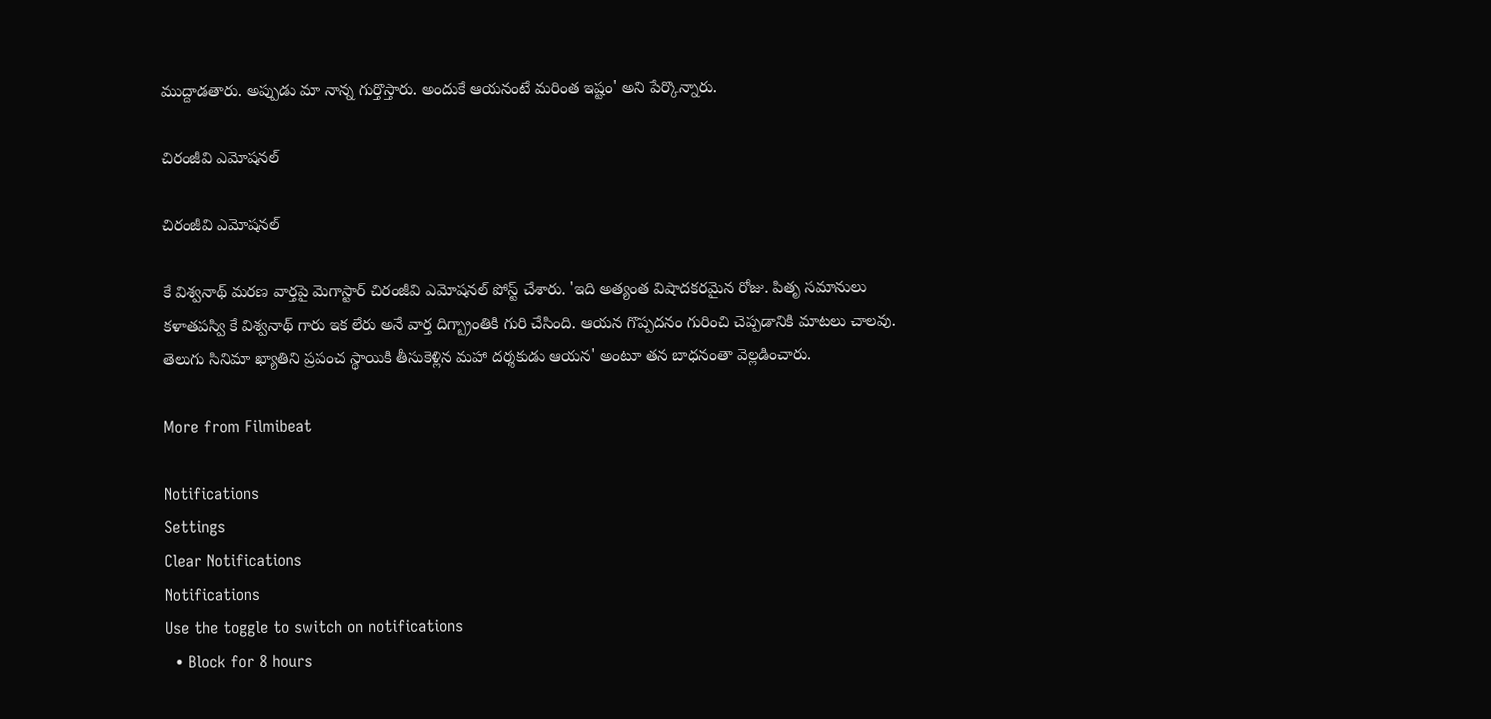ముద్దాడతారు. అప్పుడు మా నాన్న గుర్తొస్తారు. అందుకే ఆయనంటే మరింత ఇష్టం' అని పేర్కొన్నారు.

చిరంజీవి ఎమోషనల్

చిరంజీవి ఎమోషనల్

కే విశ్వనాథ్ మరణ వార్తపై మెగాస్టార్ చిరంజీవి ఎమోషనల్ పోస్ట్ చేశారు. 'ఇది అత్యంత విషాదకరమైన రోజు. పితృ సమానులు కళాతపస్వి కే విశ్వనాథ్ గారు ఇక లేరు అనే వార్త దిగ్బ్రాంతికి గురి చేసింది. ఆయన గొప్పదనం గురించి చెప్పడానికి మాటలు చాలవు. తెలుగు సినిమా ఖ్యాతిని ప్రపంచ స్థాయికి తీసుకెళ్లిన మహా దర్శకుడు ఆయన' అంటూ తన బాధనంతా వెల్లడించారు.

More from Filmibeat

Notifications
Settings
Clear Notifications
Notifications
Use the toggle to switch on notifications
  • Block for 8 hours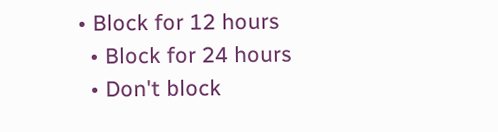• Block for 12 hours
  • Block for 24 hours
  • Don't block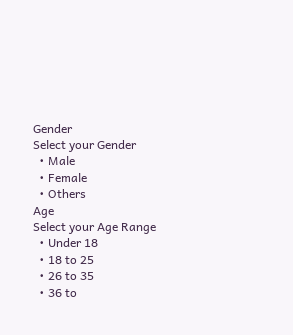Gender
Select your Gender
  • Male
  • Female
  • Others
Age
Select your Age Range
  • Under 18
  • 18 to 25
  • 26 to 35
  • 36 to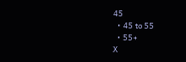45
  • 45 to 55
  • 55+
X